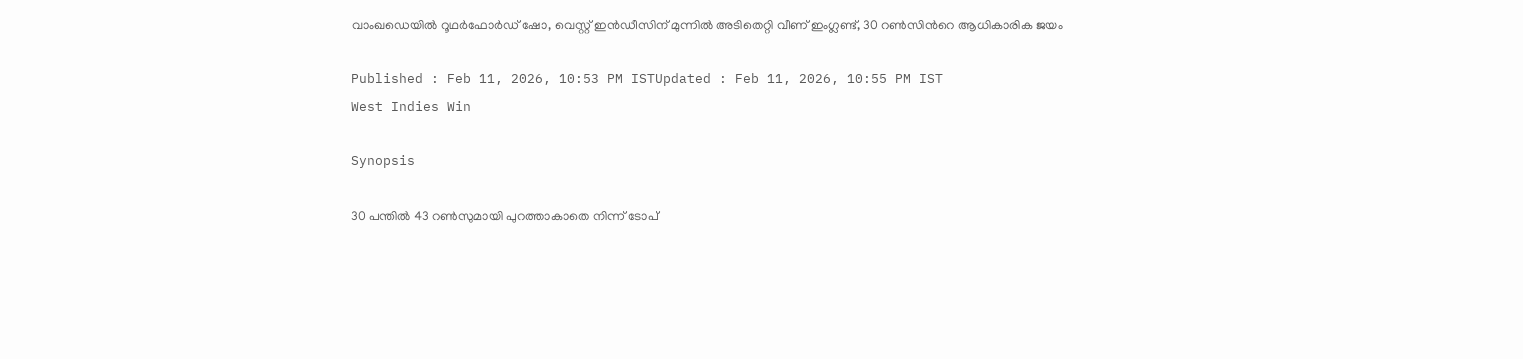വാംഖഡെയിൽ റൂഥർഫോർഡ് ഷോ, വെസ്റ്റ് ഇൻഡീസിന് മുന്നില്‍ അടിതെറ്റി വീണ് ഇംഗ്ലണ്ട്, 30 റണ്‍സിന്‍റെ ആധികാരിക ജയം

Published : Feb 11, 2026, 10:53 PM ISTUpdated : Feb 11, 2026, 10:55 PM IST
West Indies Win

Synopsis

30 പന്തില്‍ 43 റണ്‍സുമായി പുറത്താകാതെ നിന്ന് ടോപ്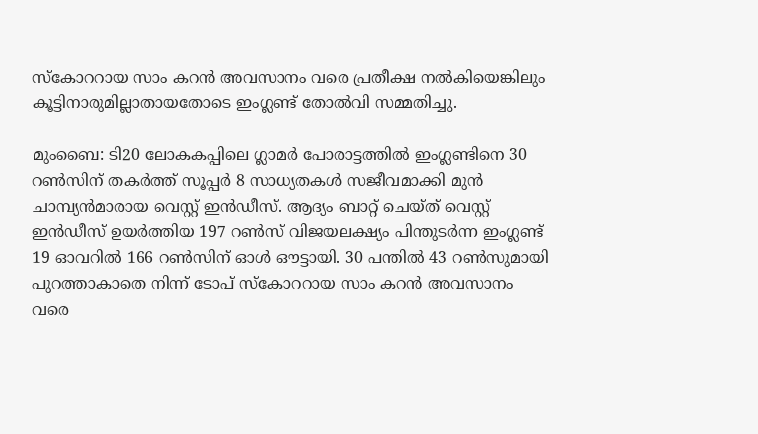സ്കോററായ സാം കറന്‍ അവസാനം വരെ പ്രതീക്ഷ നല്‍കിയെങ്കിലും കൂട്ടിനാരുമില്ലാതായതോടെ ഇംഗ്ലണ്ട് തോല്‍വി സമ്മതിച്ചു.

മുംബൈ: ടി20 ലോകകപ്പിലെ ഗ്ലാമർ പോരാട്ടത്തിൽ ഇംഗ്ലണ്ടിനെ 30 റണ്‍സിന് തകര്‍ത്ത് സൂപ്പര്‍ 8 സാധ്യതകള്‍ സജീവമാക്കി മുന്‍ ചാമ്പ്യൻമാരായ വെസ്റ്റ് ഇൻഡീസ്. ആദ്യം ബാറ്റ് ചെയ്ത് വെസ്റ്റ് ഇന്‍ഡീസ് ഉയര്‍ത്തിയ 197 റണ്‍സ് വിജയലക്ഷ്യം പിന്തുടര്‍ന്ന ഇംഗ്ലണ്ട് 19 ഓവറില്‍ 166 റണ്‍സിന് ഓൾ ഔട്ടായി. 30 പന്തില്‍ 43 റണ്‍സുമായി പുറത്താകാതെ നിന്ന് ടോപ് സ്കോററായ സാം കറന്‍ അവസാനം വരെ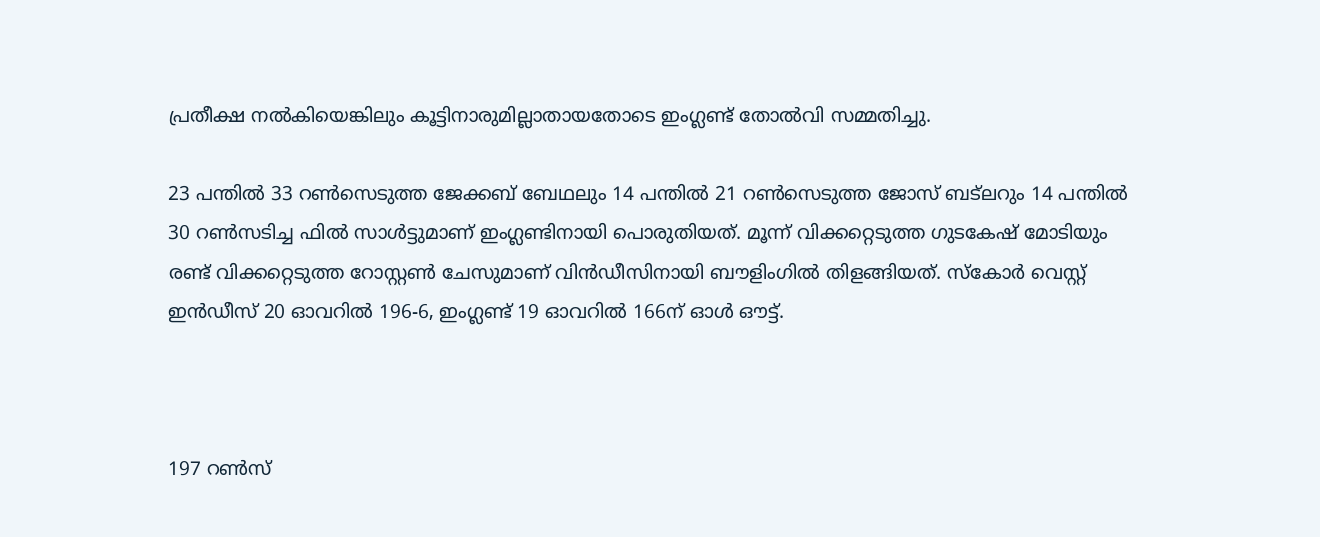പ്രതീക്ഷ നല്‍കിയെങ്കിലും കൂട്ടിനാരുമില്ലാതായതോടെ ഇംഗ്ലണ്ട് തോല്‍വി സമ്മതിച്ചു.

23 പന്തില്‍ 33 റണ്‍സെടുത്ത ജേക്കബ് ബേഥലും 14 പന്തില്‍ 21 റണ്‍സെടുത്ത ജോസ് ബട്‌ലറും 14 പന്തില്‍ 30 റണ്‍സടിച്ച ഫില്‍ സാള്‍ട്ടുമാണ് ഇംഗ്ലണ്ടിനായി പൊരുതിയത്. മൂന്ന് വിക്കറ്റെടുത്ത ഗുടകേഷ് മോടിയും രണ്ട് വിക്കറ്റെടുത്ത റോസ്റ്റൺ ചേസുമാണ് വിന്‍ഡീസിനായി ബൗളിംഗില്‍ തിളങ്ങിയത്. സ്കോര്‍ വെസ്റ്റ് ഇന്‍ഡീസ് 20 ഓവറില്‍ 196-6, ഇംഗ്ലണ്ട് 19 ഓവറില്‍ 166ന് ഓള്‍ ഔട്ട്.



197 റണ്‍സ്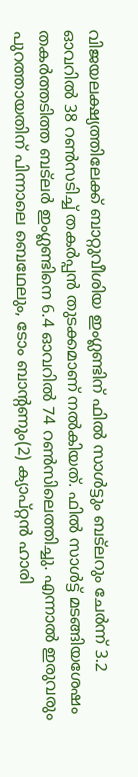വിജയലക്ഷ്യത്തിലേക്ക് ബാറ്റുവീശിയ ഇംഗ്ലണ്ടിന് ഫില്‍ സാള്‍ട്ടും ബട്‌‌ലറും ചേര്‍ന്ന് 3.2 ഓവറില്‍ 38 റണ്‍സടിച്ച് തകര്‍പ്പന്‍ തുടക്കമാണ് നല്‍കിയത്. ഫില്‍ സാള്‍ട്ട് മടങ്ങിയശേഷം തകര്‍ത്തടിത്ത ബട്‌ലര്‍ ഇംഗ്ലണ്ടിനെ 6.4 ഓവറില്‍ 74 റണ്‍സിലെത്തിച്ചു. എന്നാല്‍ ഇരുവരും പുറത്തായതിന് പിന്നാലെ ബെഥേലും, ടോം ബാന്‍റണും(2) ക്യാപ്റ്റൻ ഹാരി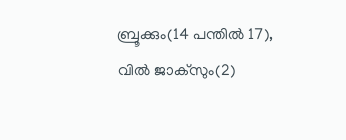ബ്രൂക്കും(14 പന്തില്‍ 17), വില്‍ ജാക്സും(2)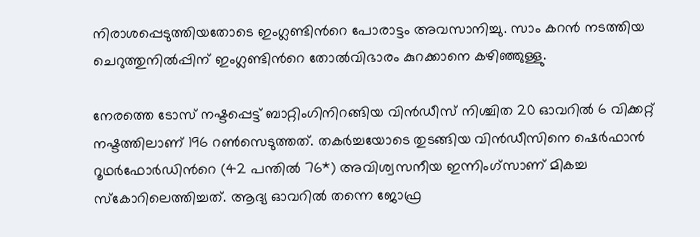നിരാശപ്പെടുത്തിയതോടെ ഇംഗ്ലണ്ടിന്‍റെ പോരാട്ടം അവസാനിച്ചു. സാം കറന്‍ നടത്തിയ ചെറുത്തുനില്‍പ്പിന് ഇംഗ്ലണ്ടിന്‍റെ തോല്‍വിഭാരം കുറക്കാനെ കഴിഞ്ഞുള്ളു.

നേരത്തെ ടോസ് നഷ്ടപ്പെട്ട് ബാറ്റിംഗിനിറങ്ങിയ വിൻഡീസ് നിശ്ചിത 20 ഓവറിൽ 6 വിക്കറ്റ് നഷ്ടത്തിലാണ് 196 റൺസെടുത്തത്. തകർച്ചയോടെ തുടങ്ങിയ വിൻഡീസിനെ ഷെർഫാൻ റൂഥർഫോർഡിന്‍റെ (42 പന്തിൽ 76*) അവിശ്വസനീയ ഇന്നിംഗ്‌സാണ് മികച്ച സ്കോറിലെത്തിച്ചത്. ആദ്യ ഓവറിൽ തന്നെ ജോഫ്ര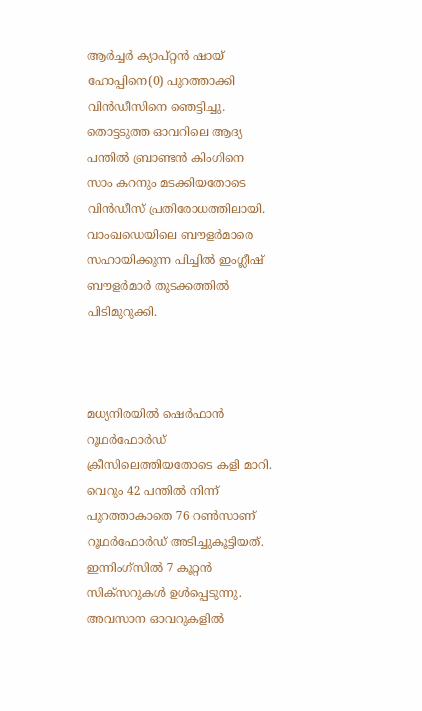ആർച്ചർ ക്യാപ്റ്റൻ ഷായ് ഹോപ്പിനെ(0) പുറത്താക്കി വിന്‍ഡീസിനെ ഞെട്ടിച്ചു. തൊട്ടടുത്ത ഓവറിലെ ആദ്യ പന്തിൽ ബ്രാണ്ടൻ കിംഗിനെ സാം കറനും മടക്കിയതോടെ വിൻഡീസ് പ്രതിരോധത്തിലായി. വാംഖഡെയിലെ ബൗളർമാരെ സഹായിക്കുന്ന പിച്ചിൽ ഇംഗ്ലീഷ് ബൗളർമാർ തുടക്കത്തിൽ പിടിമുറുക്കി.



മധ്യനിരയിൽ ഷെർഫാൻ റൂഥർഫോർഡ് ക്രീസിലെത്തിയതോടെ കളി മാറി. വെറും 42 പന്തിൽ നിന്ന് പുറത്താകാതെ 76 റൺസാണ് റൂഥര്‍ഫോര്‍ഡ് അടിച്ചുകൂട്ടിയത്. ഇന്നിംഗ്‌സിൽ 7 കൂറ്റൻ സിക്സറുകൾ ഉൾപ്പെടുന്നു. അവസാന ഓവറുകളിൽ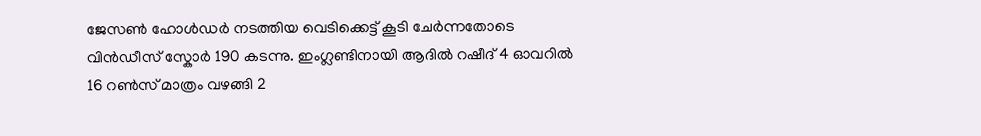ജേസൺ ഹോൾഡർ നടത്തിയ വെടിക്കെട്ട് കൂടി ചേർന്നതോടെ വിൻഡീസ് സ്കോർ 190 കടന്നു. ഇംഗ്ലണ്ടിനായി ആദിൽ റഷീദ് 4 ഓവറിൽ 16 റൺസ് മാത്രം വഴങ്ങി 2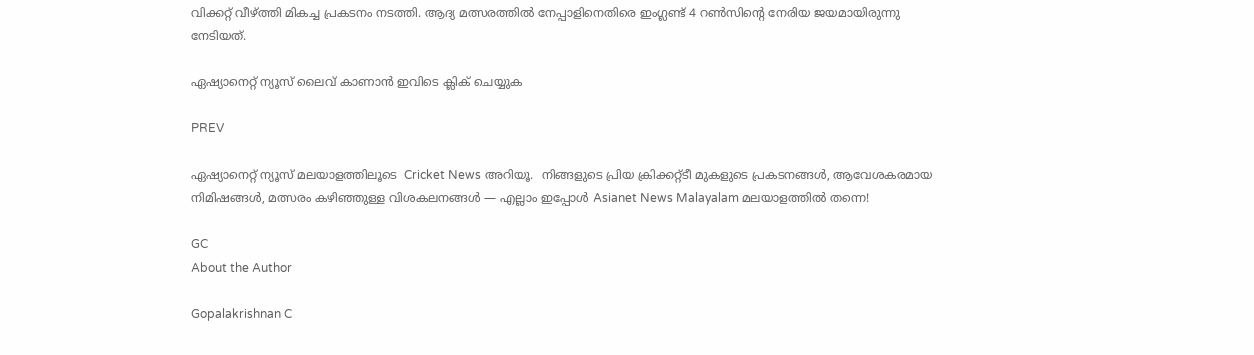വിക്കറ്റ് വീഴ്ത്തി മികച്ച പ്രകടനം നടത്തി. ആദ്യ മത്സരത്തിൽ നേപ്പാളിനെതിരെ ഇംഗ്ലണ്ട് 4 റൺസിന്‍റെ നേരിയ ജയമായിരുന്നു നേടിയത്.

ഏഷ്യാനെറ്റ് ന്യൂസ് ലൈവ് കാണാന്‍ ഇവിടെ ക്ലിക് ചെയ്യുക

PREV

ഏഷ്യാനെറ്റ് ന്യൂസ് മലയാളത്തിലൂടെ  Cricket News അറിയൂ.  നിങ്ങളുടെ പ്രിയ ക്രിക്കറ്റ്ടീ മുകളുടെ പ്രകടനങ്ങൾ, ആവേശകരമായ നിമിഷങ്ങൾ, മത്സരം കഴിഞ്ഞുള്ള വിശകലനങ്ങൾ — എല്ലാം ഇപ്പോൾ Asianet News Malayalam മലയാളത്തിൽ തന്നെ!

GC
About the Author

Gopalakrishnan C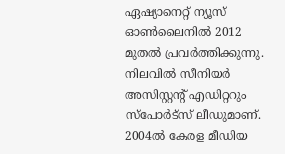ഏഷ്യാനെറ്റ് ന്യൂസ് ഓണ്‍ലൈനില്‍ 2012 മുതല്‍ പ്രവര്‍ത്തിക്കുന്നു. നിലവില്‍ സീനിയര്‍ അസിസ്റ്റന്‍റ് എഡിറ്ററും സ്പോർട്സ് ലീഡുമാണ്. 2004ൽ കേരള മീഡിയ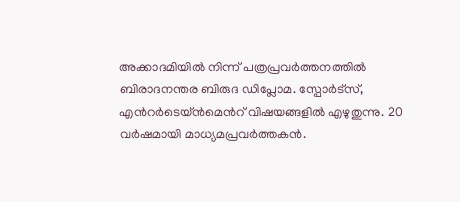അക്കാദമിയില്‍ നിന്ന് പത്രപ്രവര്‍ത്തനത്തില്‍ ബിരാദനന്തര ബിരുദ ഡിപ്ലോമ. സ്പോര്‍ട്സ്, എന്‍റര്‍ടെയ്ൻമെന്‍റ് വിഷയങ്ങളില്‍ എഴുതുന്നു. 20 വര്‍ഷമായി മാധ്യമപ്രവര്‍ത്തകൻ.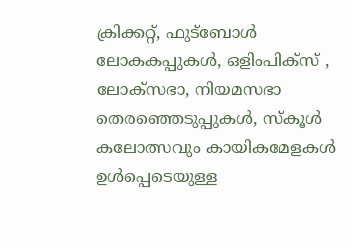ക്രിക്കറ്റ്, ഫുട്ബോള്‍ ലോകകപ്പുകൾ, ഒളിംപിക്സ് , ലോക്സഭാ, നിയമസഭാ തെരഞ്ഞെടുപ്പുകള്‍, സ്കൂള്‍ കലോത്സവും കായികമേളകള്‍ ഉള്‍പ്പെടെയുള്ള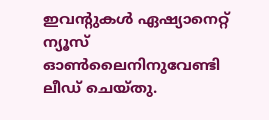ഇവന്‍റുകള്‍ ഏഷ്യാനെറ്റ് ന്യൂസ് ഓണ്‍ലൈനിനുവേണ്ടി ലീഡ് ചെയ്തു.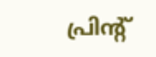പ്രിന്‍റ്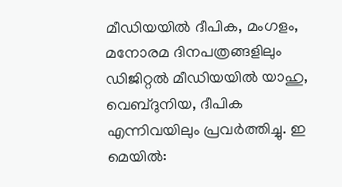മീഡിയയില്‍ ദീപിക, മംഗളം, മനോരമ ദിനപത്രങ്ങളിലും ഡിജിറ്റൽ മീഡിയയില്‍ യാഹു, വെബ്ദുനിയ, ദീപിക എന്നിവയിലും പ്രവര്‍ത്തിച്ചു. ഇ മെയില്‍: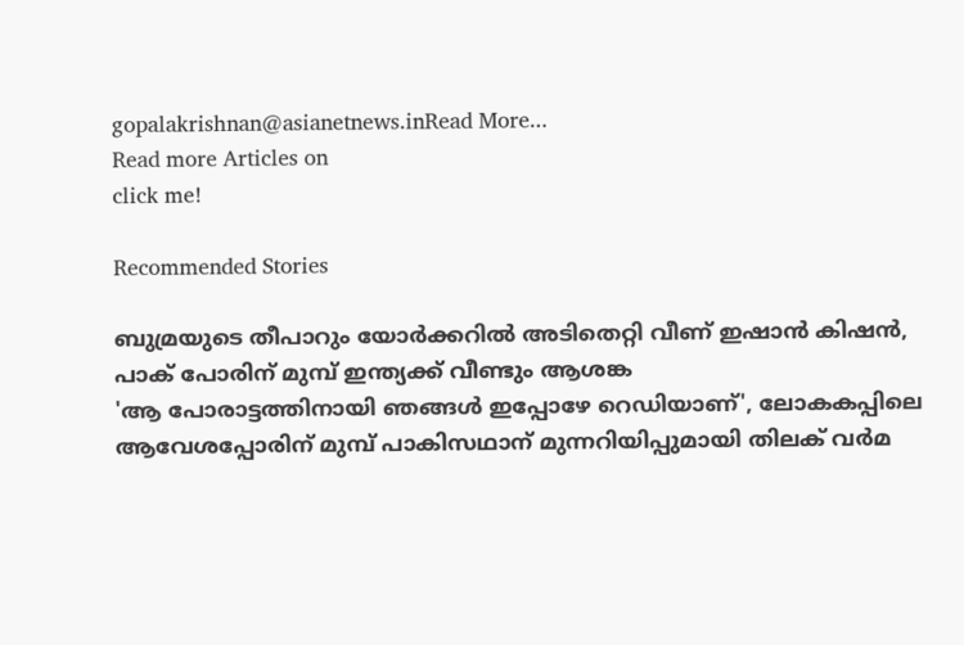gopalakrishnan@asianetnews.inRead More...
Read more Articles on
click me!

Recommended Stories

ബുമ്രയുടെ തീപാറും യോർക്കറില്‍ അടിതെറ്റി വീണ് ഇഷാൻ കിഷൻ, പാക് പോരിന് മുമ്പ് ഇന്ത്യക്ക് വീണ്ടും ആശങ്ക
'ആ പോരാട്ടത്തിനായി ഞങ്ങള്‍ ഇപ്പോഴേ റെഡിയാണ്', ലോകകപ്പിലെ ആവേശപ്പോരിന് മുമ്പ് പാകിസഥാന് മുന്നറിയിപ്പുമായി തിലക് വര്‍മ